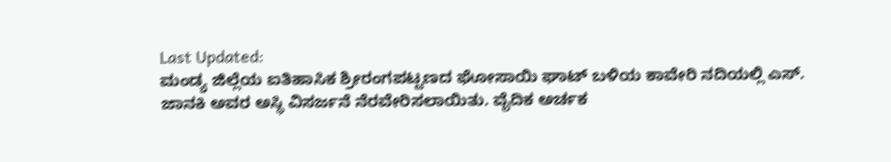Last Updated:
ಮಂಡ್ಯ ಜಿಲ್ಲೆಯ ಐತಿಹಾಸಿಕ ಶ್ರೀರಂಗಪಟ್ಟಣದ ಘೋಸಾಯಿ ಘಾಟ್ ಬಳಿಯ ಕಾವೇರಿ ನದಿಯಲ್ಲಿ ಎಸ್. ಜಾನಕಿ ಅವರ ಅಸ್ಥಿ ವಿಸರ್ಜನೆ ನೆರವೇರಿಸಲಾಯಿತು. ವೈದಿಕ ಅರ್ಚಕ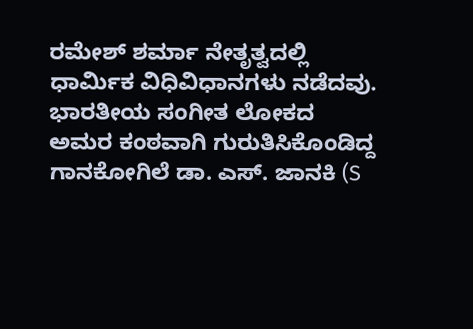ರಮೇಶ್ ಶರ್ಮಾ ನೇತೃತ್ವದಲ್ಲಿ ಧಾರ್ಮಿಕ ವಿಧಿವಿಧಾನಗಳು ನಡೆದವು.
ಭಾರತೀಯ ಸಂಗೀತ ಲೋಕದ ಅಮರ ಕಂಠವಾಗಿ ಗುರುತಿಸಿಕೊಂಡಿದ್ದ ಗಾನಕೋಗಿಲೆ ಡಾ. ಎಸ್. ಜಾನಕಿ (S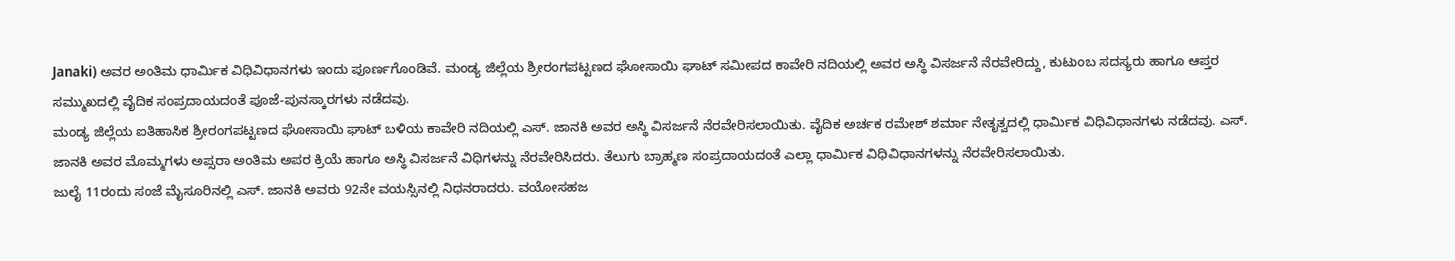Janaki) ಅವರ ಅಂತಿಮ ಧಾರ್ಮಿಕ ವಿಧಿವಿಧಾನಗಳು ಇಂದು ಪೂರ್ಣಗೊಂಡಿವೆ. ಮಂಡ್ಯ ಜಿಲ್ಲೆಯ ಶ್ರೀರಂಗಪಟ್ಟಣದ ಘೋಸಾಯಿ ಘಾಟ್ ಸಮೀಪದ ಕಾವೇರಿ ನದಿಯಲ್ಲಿ ಅವರ ಅಸ್ಥಿ ವಿಸರ್ಜನೆ ನೆರವೇರಿದ್ದು, ಕುಟುಂಬ ಸದಸ್ಯರು ಹಾಗೂ ಆಪ್ತರ ಸಮ್ಮುಖದಲ್ಲಿ ವೈದಿಕ ಸಂಪ್ರದಾಯದಂತೆ ಪೂಜೆ-ಪುನಸ್ಕಾರಗಳು ನಡೆದವು.
ಮಂಡ್ಯ ಜಿಲ್ಲೆಯ ಐತಿಹಾಸಿಕ ಶ್ರೀರಂಗಪಟ್ಟಣದ ಘೋಸಾಯಿ ಘಾಟ್ ಬಳಿಯ ಕಾವೇರಿ ನದಿಯಲ್ಲಿ ಎಸ್. ಜಾನಕಿ ಅವರ ಅಸ್ಥಿ ವಿಸರ್ಜನೆ ನೆರವೇರಿಸಲಾಯಿತು. ವೈದಿಕ ಅರ್ಚಕ ರಮೇಶ್ ಶರ್ಮಾ ನೇತೃತ್ವದಲ್ಲಿ ಧಾರ್ಮಿಕ ವಿಧಿವಿಧಾನಗಳು ನಡೆದವು. ಎಸ್. ಜಾನಕಿ ಅವರ ಮೊಮ್ಮಗಳು ಅಪ್ಸರಾ ಅಂತಿಮ ಅಪರ ಕ್ರಿಯೆ ಹಾಗೂ ಅಸ್ಥಿ ವಿಸರ್ಜನೆ ವಿಧಿಗಳನ್ನು ನೆರವೇರಿಸಿದರು. ತೆಲುಗು ಬ್ರಾಹ್ಮಣ ಸಂಪ್ರದಾಯದಂತೆ ಎಲ್ಲಾ ಧಾರ್ಮಿಕ ವಿಧಿವಿಧಾನಗಳನ್ನು ನೆರವೇರಿಸಲಾಯಿತು.
ಜುಲೈ 11ರಂದು ಸಂಜೆ ಮೈಸೂರಿನಲ್ಲಿ ಎಸ್. ಜಾನಕಿ ಅವರು 92ನೇ ವಯಸ್ಸಿನಲ್ಲಿ ನಿಧನರಾದರು. ವಯೋಸಹಜ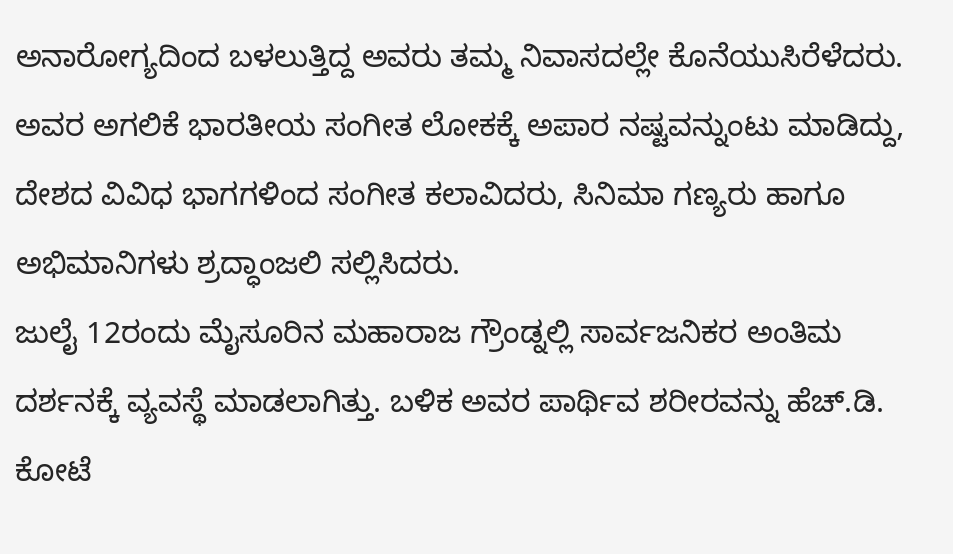ಅನಾರೋಗ್ಯದಿಂದ ಬಳಲುತ್ತಿದ್ದ ಅವರು ತಮ್ಮ ನಿವಾಸದಲ್ಲೇ ಕೊನೆಯುಸಿರೆಳೆದರು. ಅವರ ಅಗಲಿಕೆ ಭಾರತೀಯ ಸಂಗೀತ ಲೋಕಕ್ಕೆ ಅಪಾರ ನಷ್ಟವನ್ನುಂಟು ಮಾಡಿದ್ದು, ದೇಶದ ವಿವಿಧ ಭಾಗಗಳಿಂದ ಸಂಗೀತ ಕಲಾವಿದರು, ಸಿನಿಮಾ ಗಣ್ಯರು ಹಾಗೂ ಅಭಿಮಾನಿಗಳು ಶ್ರದ್ಧಾಂಜಲಿ ಸಲ್ಲಿಸಿದರು.
ಜುಲೈ 12ರಂದು ಮೈಸೂರಿನ ಮಹಾರಾಜ ಗ್ರೌಂಡ್ನಲ್ಲಿ ಸಾರ್ವಜನಿಕರ ಅಂತಿಮ ದರ್ಶನಕ್ಕೆ ವ್ಯವಸ್ಥೆ ಮಾಡಲಾಗಿತ್ತು. ಬಳಿಕ ಅವರ ಪಾರ್ಥಿವ ಶರೀರವನ್ನು ಹೆಚ್.ಡಿ. ಕೋಟೆ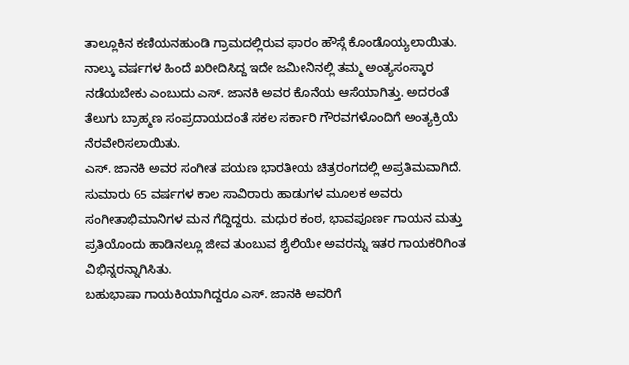ತಾಲ್ಲೂಕಿನ ಕಣಿಯನಹುಂಡಿ ಗ್ರಾಮದಲ್ಲಿರುವ ಫಾರಂ ಹೌಸ್ಗೆ ಕೊಂಡೊಯ್ಯಲಾಯಿತು. ನಾಲ್ಕು ವರ್ಷಗಳ ಹಿಂದೆ ಖರೀದಿಸಿದ್ದ ಇದೇ ಜಮೀನಿನಲ್ಲಿ ತಮ್ಮ ಅಂತ್ಯಸಂಸ್ಕಾರ ನಡೆಯಬೇಕು ಎಂಬುದು ಎಸ್. ಜಾನಕಿ ಅವರ ಕೊನೆಯ ಆಸೆಯಾಗಿತ್ತು. ಅದರಂತೆ ತೆಲುಗು ಬ್ರಾಹ್ಮಣ ಸಂಪ್ರದಾಯದಂತೆ ಸಕಲ ಸರ್ಕಾರಿ ಗೌರವಗಳೊಂದಿಗೆ ಅಂತ್ಯಕ್ರಿಯೆ ನೆರವೇರಿಸಲಾಯಿತು.
ಎಸ್. ಜಾನಕಿ ಅವರ ಸಂಗೀತ ಪಯಣ ಭಾರತೀಯ ಚಿತ್ರರಂಗದಲ್ಲಿ ಅಪ್ರತಿಮವಾಗಿದೆ. ಸುಮಾರು 65 ವರ್ಷಗಳ ಕಾಲ ಸಾವಿರಾರು ಹಾಡುಗಳ ಮೂಲಕ ಅವರು ಸಂಗೀತಾಭಿಮಾನಿಗಳ ಮನ ಗೆದ್ದಿದ್ದರು. ಮಧುರ ಕಂಠ, ಭಾವಪೂರ್ಣ ಗಾಯನ ಮತ್ತು ಪ್ರತಿಯೊಂದು ಹಾಡಿನಲ್ಲೂ ಜೀವ ತುಂಬುವ ಶೈಲಿಯೇ ಅವರನ್ನು ಇತರ ಗಾಯಕರಿಗಿಂತ ವಿಭಿನ್ನರನ್ನಾಗಿಸಿತು.
ಬಹುಭಾಷಾ ಗಾಯಕಿಯಾಗಿದ್ದರೂ ಎಸ್. ಜಾನಕಿ ಅವರಿಗೆ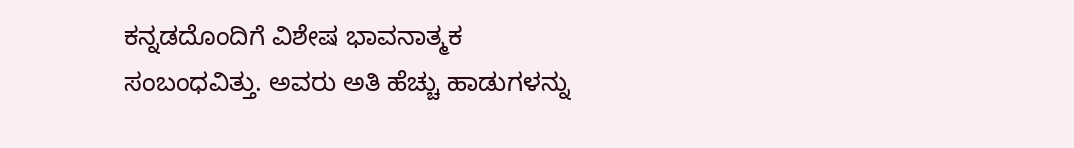ಕನ್ನಡದೊಂದಿಗೆ ವಿಶೇಷ ಭಾವನಾತ್ಮಕ ಸಂಬಂಧವಿತ್ತು. ಅವರು ಅತಿ ಹೆಚ್ಚು ಹಾಡುಗಳನ್ನು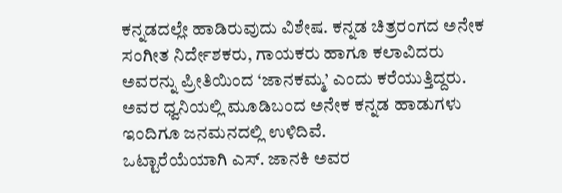ಕನ್ನಡದಲ್ಲೇ ಹಾಡಿರುವುದು ವಿಶೇಷ. ಕನ್ನಡ ಚಿತ್ರರಂಗದ ಅನೇಕ ಸಂಗೀತ ನಿರ್ದೇಶಕರು, ಗಾಯಕರು ಹಾಗೂ ಕಲಾವಿದರು ಅವರನ್ನು ಪ್ರೀತಿಯಿಂದ ‘ಜಾನಕಮ್ಮ’ ಎಂದು ಕರೆಯುತ್ತಿದ್ದರು. ಅವರ ಧ್ವನಿಯಲ್ಲಿ ಮೂಡಿಬಂದ ಅನೇಕ ಕನ್ನಡ ಹಾಡುಗಳು ಇಂದಿಗೂ ಜನಮನದಲ್ಲಿ ಉಳಿದಿವೆ.
ಒಟ್ಟಾರೆಯೆಯಾಗಿ ಎಸ್. ಜಾನಕಿ ಅವರ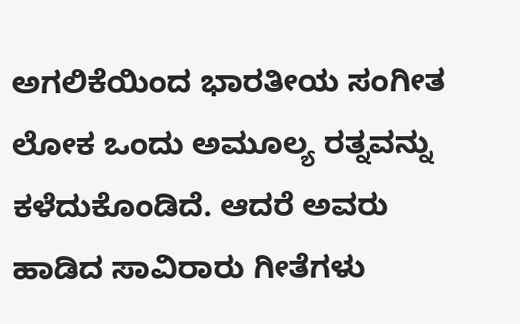ಅಗಲಿಕೆಯಿಂದ ಭಾರತೀಯ ಸಂಗೀತ ಲೋಕ ಒಂದು ಅಮೂಲ್ಯ ರತ್ನವನ್ನು ಕಳೆದುಕೊಂಡಿದೆ. ಆದರೆ ಅವರು ಹಾಡಿದ ಸಾವಿರಾರು ಗೀತೆಗಳು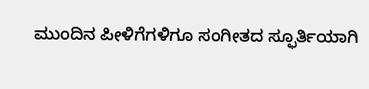ಮುಂದಿನ ಪೀಳಿಗೆಗಳಿಗೂ ಸಂಗೀತದ ಸ್ಫೂರ್ತಿಯಾಗಿ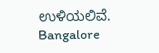ಉಳಿಯಲಿವೆ.
Bangalore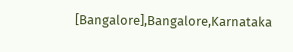[Bangalore],Bangalore,Karnataka